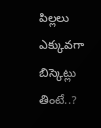పిల్లలు ఎక్కువగా బిస్కెట్లు తింటే..?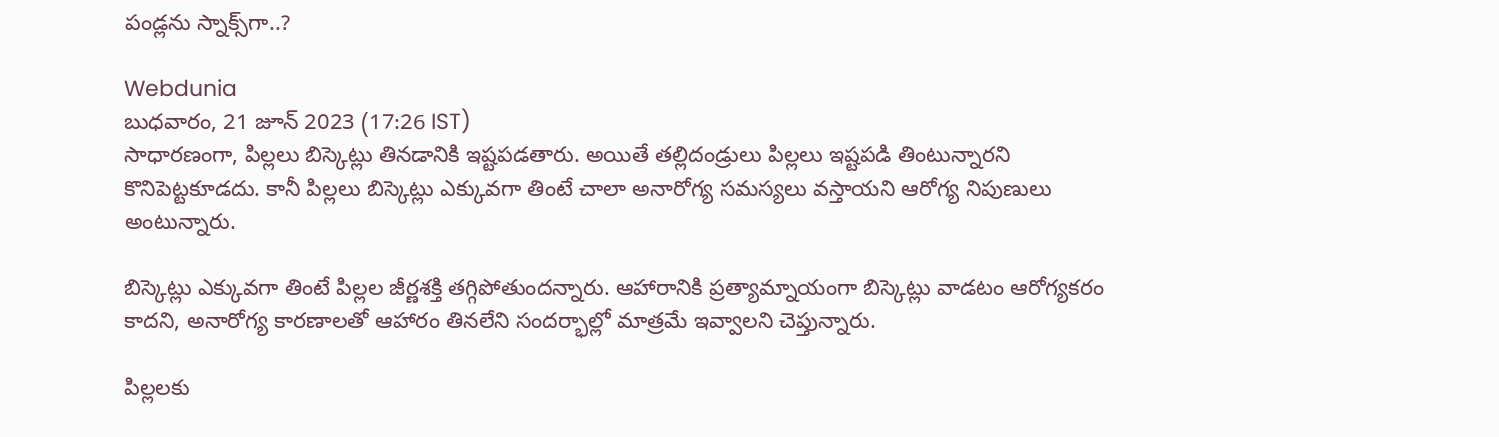పండ్లను స్నాక్స్‌గా..?

Webdunia
బుధవారం, 21 జూన్ 2023 (17:26 IST)
సాధారణంగా, పిల్లలు బిస్కెట్లు తినడానికి ఇష్టపడతారు. అయితే తల్లిదండ్రులు పిల్లలు ఇష్టపడి తింటున్నారని కొనిపెట్టకూడదు. కానీ పిల్లలు బిస్కెట్లు ఎక్కువగా తింటే చాలా అనారోగ్య సమస్యలు వస్తాయని ఆరోగ్య నిపుణులు అంటున్నారు.

బిస్కెట్లు ఎక్కువగా తింటే పిల్లల జీర్ణశక్తి తగ్గిపోతుందన్నారు. ఆహారానికి ప్రత్యామ్నాయంగా బిస్కెట్లు వాడటం ఆరోగ్యకరం కాదని, అనారోగ్య కారణాలతో ఆహారం తినలేని సందర్భాల్లో మాత్రమే ఇవ్వాలని చెప్తున్నారు.

పిల్లలకు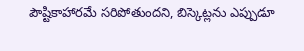పౌష్టికాహారమే సరిపోతుందని, బిస్కెట్లను ఎప్పుడూ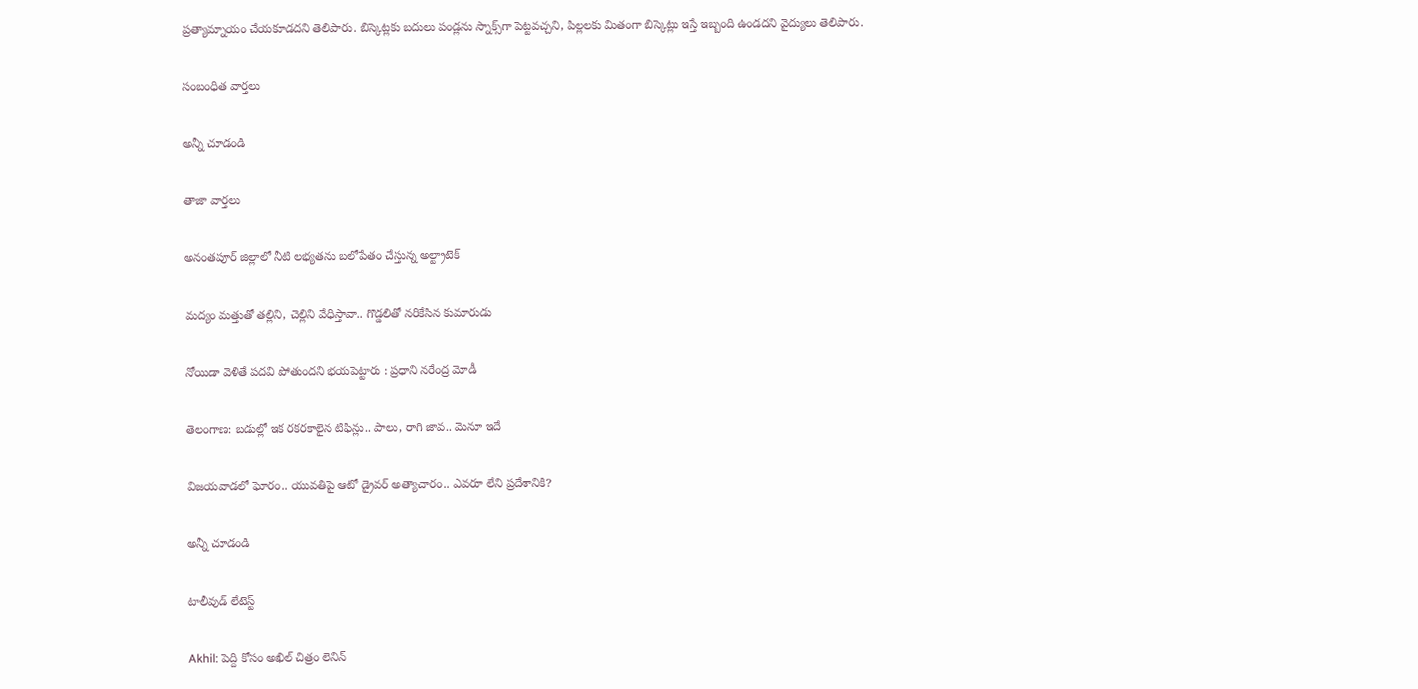ప్రత్యామ్నాయం చేయకూడదని తెలిపారు. బిస్కెట్లకు బదులు పండ్లను స్నాక్స్‌గా పెట్టవచ్చని, పిల్లలకు మితంగా బిస్కెట్లు ఇస్తే ఇబ్బంది ఉండదని వైద్యులు తెలిపారు.

సంబంధిత వార్తలు

అన్నీ చూడండి

తాజా వార్తలు

అనంతపూర్ జిల్లాలో నీటి లభ్యతను బలోపేతం చేస్తున్న అల్ట్రాటెక్

మద్యం మత్తుతో తల్లిని, చెల్లిని వేధిస్తావా.. గొడ్డలితో నరికేసిన కుమారుడు

నోయిడా వెళితే పదవి పోతుందని భయపెట్టారు : ప్రధాని నరేంద్ర మోడీ

తెలంగాణ: బడుల్లో ఇక రకరకాలైన టిఫిన్లు.. పాలు, రాగి జావ.. మెనూ ఇదే

విజయవాడలో ఘోరం.. యువతిపై ఆటో డ్రైవర్ అత్యాచారం.. ఎవరూ లేని ప్రదేశానికి?

అన్నీ చూడండి

టాలీవుడ్ లేటెస్ట్

Akhil: పెద్ది కోసం అఖిల్ చిత్రం లెనిన్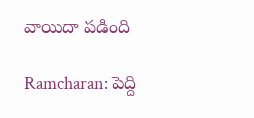వాయిదా పడింది

Ramcharan: పెద్ది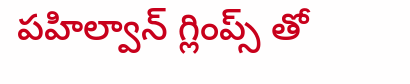పహిల్వాన్ గ్లింప్స్ తో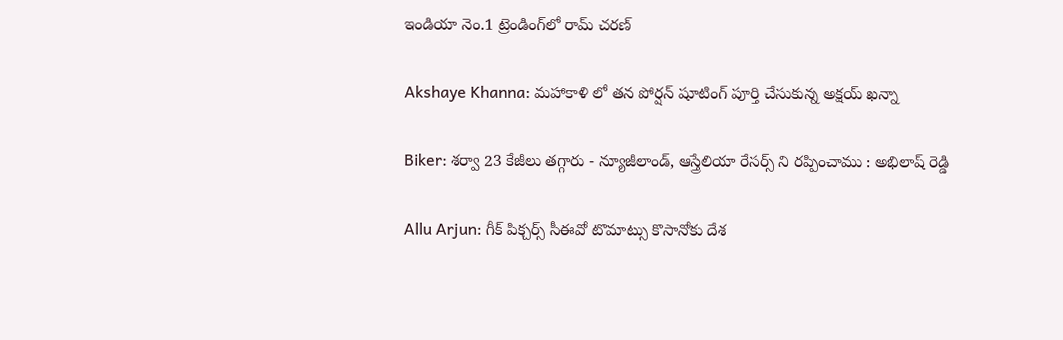ఇండియా నెం.1 ట్రెండింగ్‌లో రామ్ చరణ్

Akshaye Khanna: మహాకాళి లో తన పోర్షన్ షూటింగ్ పూర్తి చేసుకున్న అక్షయ్ ఖన్నా

Biker: శర్వా 23 కేజీలు తగ్గారు - న్యూజీలాండ్, ఆస్త్రేలియా రేసర్స్ ని రప్పించాము : అభిలాష్ రెడ్డి

Allu Arjun: గీక్ పిక్చర్స్ సీఈవో టొమాట్సు కొసానోకు దేశ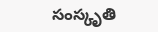సంస్కృతి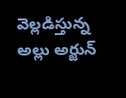వెల్లడిస్తున్న అల్లు అర్జున్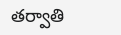తర్వాతి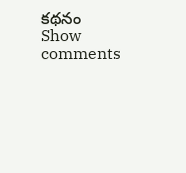కథనం
Show comments